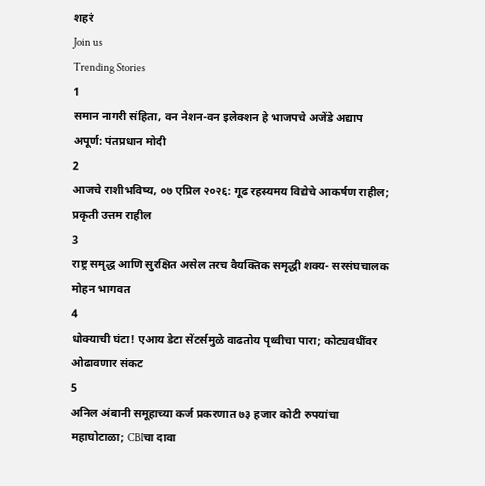शहरं
Join us
Trending Stories
1
समान नागरी संहिता, वन नेशन-वन इलेक्शन हे भाजपचे अजेंडे अद्याप अपूर्ण: पंतप्रधान मोदी
2
आजचे राशीभविष्य, ०७ एप्रिल २०२६: गूढ रहस्यमय विद्येचे आकर्षण राहील; प्रकृती उत्तम राहील
3
राष्ट्र समृद्ध आणि सुरक्षित असेल तरच वैयक्तिक समृद्धी शक्य- सरसंघचालक मोहन भागवत
4
धोक्याची घंटा! एआय डेटा सेंटर्समुळे वाढतोय पृथ्वीचा पारा; कोट्यवधींवर ओढावणार संकट
5
अनिल अंबानी समूहाच्या कर्ज प्रकरणात ७३ हजार कोटी रुपयांचा महाघोटाळा; CBIचा दावा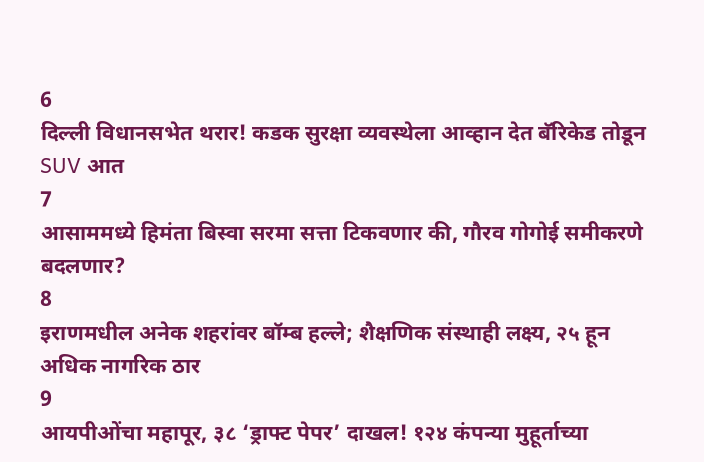6
दिल्ली विधानसभेत थरार! कडक सुरक्षा व्यवस्थेला आव्हान देत बॅरिकेड तोडून SUV आत
7
आसाममध्ये हिमंता बिस्वा सरमा सत्ता टिकवणार की, गौरव गोगोई समीकरणे बदलणार?
8
इराणमधील अनेक शहरांवर बॉम्ब हल्ले; शैक्षणिक संस्थाही लक्ष्य, २५ हून अधिक नागरिक ठार
9
आयपीओंचा महापूर, ३८ ‘ड्राफ्ट पेपर’ दाखल! १२४ कंपन्या मुहूर्ताच्या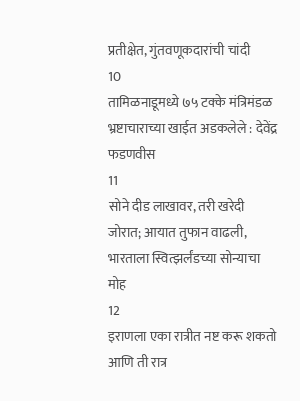प्रतीक्षेत, गुंतवणूकदारांची चांदी
10
तामिळनाडूमध्ये ७५ टक्के मंत्रिमंडळ भ्रष्टाचाराच्या खाईत अडकलेले : देवेंद्र फडणवीस
11
सोने दीड लाखावर, तरी खरेदी जोरात; आयात तुफान वाढली, भारताला स्वित्झर्लंडच्या सोन्याचा मोह
12
इराणला एका रात्रीत नष्ट करू शकतो आणि ती रात्र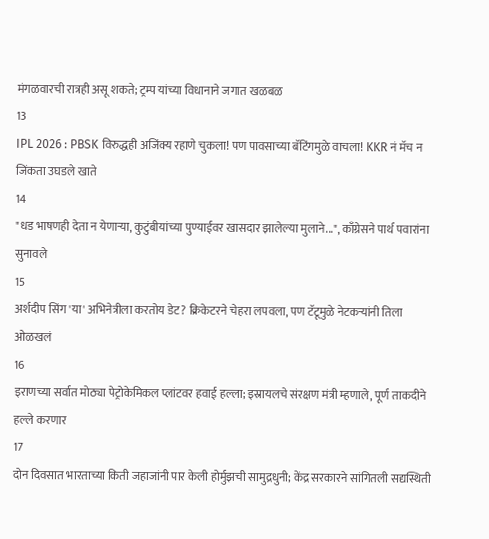मंगळवारची रात्रही असू शकते; ट्रम्प यांच्या विधानाने जगात खळबळ
13
IPL 2026 : PBSK विरुद्धही अजिंक्य रहाणे चुकला! पण पावसाच्या बॅटिंगमुळे वाचला! KKR नं मॅच न जिंकता उघडले खाते
14
"धड भाषणही देता न येणाऱ्या, कुटुंबीयांच्या पुण्याईवर खासदार झालेल्या मुलाने...", काँग्रेसने पार्थ पवारांना सुनावले
15
अर्शदीप सिंग 'या' अभिनेत्रीला करतोय डेट? क्रिकेटरने चेहरा लपवला, पण टॅटूमुळे नेटकऱ्यांनी तिला ओळखलं
16
इराणच्या सर्वात मोठ्या पेट्रोकेमिकल प्लांटवर हवाई हल्ला; इस्रायलचे संरक्षण मंत्री म्हणाले, पूर्ण ताकदीने हल्ले करणार
17
दोन दिवसात भारताच्या किती जहाजांनी पार केली होर्मुझची सामुद्रधुनी; केंद्र सरकारने सांगितली सद्यस्थिती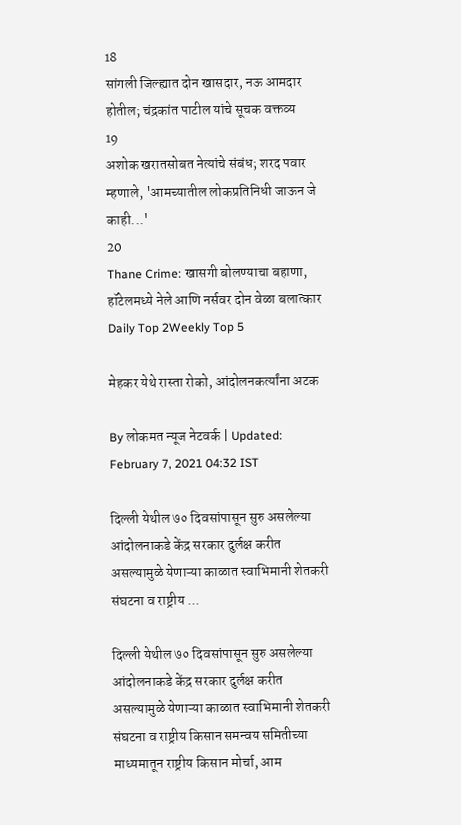18
सांगली जिल्ह्यात दोन खासदार, नऊ आमदार होतील; चंद्रकांत पाटील यांचे सूचक वक्तव्य
19
अशोक खरातसोबत नेत्यांचे संबंध; शरद पवार म्हणाले, 'आमच्यातील लोकप्रतिनिधी जाऊन जे काही...'
20
Thane Crime: खासगी बोलण्याचा बहाणा, हॉटेलमध्ये नेले आणि नर्सवर दोन वेळा बलात्कार
Daily Top 2Weekly Top 5

मेहकर येथे रास्ता रोको, आंदोलनकर्त्यांना अटक

By लोकमत न्यूज नेटवर्क | Updated: February 7, 2021 04:32 IST

दिल्ली येथील ७० दिवसांपासून सुरु असलेल्या आंदोलनाकडे केंद्र सरकार दुर्लक्ष करीत असल्यामुळे येणाऱ्या काळात स्वाभिमानी शेतकरी संघटना व राष्ट्रीय ...

दिल्ली येथील ७० दिवसांपासून सुरु असलेल्या आंदोलनाकडे केंद्र सरकार दुर्लक्ष करीत असल्यामुळे येणाऱ्या काळात स्वाभिमानी शेतकरी संघटना व राष्ट्रीय किसान समन्वय समितीच्या माध्यमातून राष्ट्रीय किसान मोर्चा, आम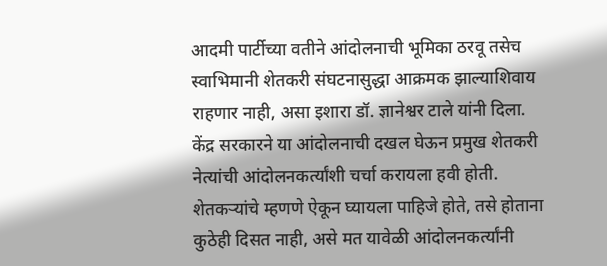आदमी पार्टीच्या वतीने आंदोलनाची भूमिका ठरवू तसेच स्वाभिमानी शेतकरी संघटनासुद्धा आक्रमक झाल्याशिवाय राहणार नाही, असा इशारा डॉ. ज्ञानेश्वर टाले यांनी दिला. केंद्र सरकारने या आंदोलनाची दखल घेऊन प्रमुख शेतकरी नेत्यांची आंदोलनकर्त्यांशी चर्चा करायला हवी होती. शेतकऱ्यांचे म्हणणे ऐकून घ्यायला पाहिजे होते, तसे होताना कुठेही दिसत नाही, असे मत यावेळी आंदोलनकर्त्यांनी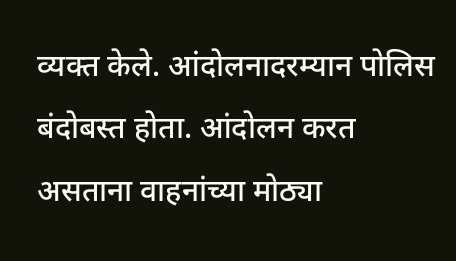व्यक्त केले. आंदोलनादरम्यान पोलिस बंदोबस्त होता. आंदोलन करत असताना वाहनांच्या मोठ्या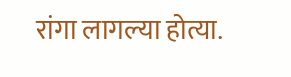रांगा लागल्या होत्या.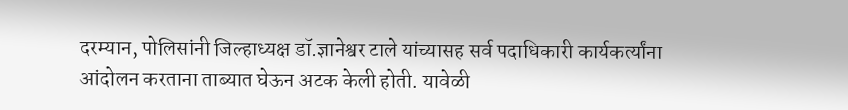दरम्यान, पोलिसांनी जिल्हाध्यक्ष डॉ.ज्ञानेश्वर टाले यांच्यासह सर्व पदाधिकारी कार्यकर्त्यांना आंदोलन करताना ताब्यात घेऊन अटक केली होती. यावेळी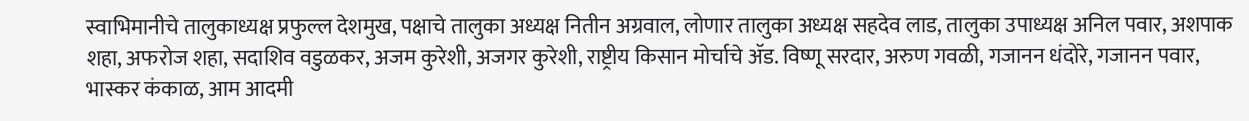स्वाभिमानीचे तालुकाध्यक्ष प्रफुल्ल देशमुख, पक्षाचे तालुका अध्यक्ष नितीन अग्रवाल, लोणार तालुका अध्यक्ष सहदेव लाड, तालुका उपाध्यक्ष अनिल पवार, अशपाक शहा, अफरोज शहा, सदाशिव वडुळकर, अजम कुरेशी, अजगर कुरेशी, राष्ट्रीय किसान मोर्चाचे ॲड. विष्णू सरदार, अरुण गवळी, गजानन धंदोरे, गजानन पवार, भास्कर कंकाळ, आम आदमी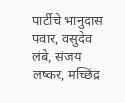पार्टीचे भानुदास पवार, वसुदेव लंबे, संजय लष्कर, मच्छिंद्र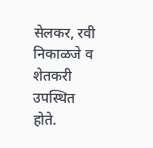सेलकर, रवी निकाळजे व शेतकरी उपस्थित होते.